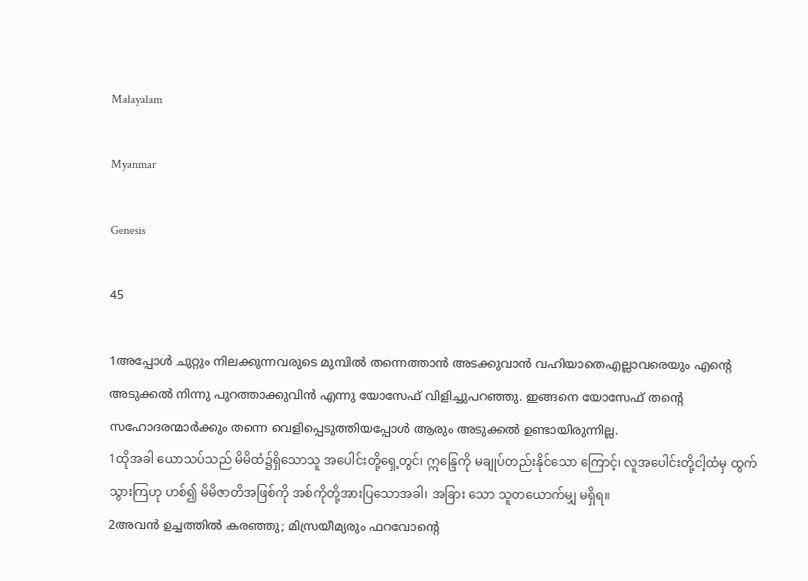Malayalam

Myanmar

Genesis

45

1അപ്പോള്‍ ചുറ്റും നിലക്കുന്നവരുടെ മുമ്പില്‍ തന്നെത്താന്‍ അടക്കുവാന്‍ വഹിയാതെഎല്ലാവരെയും എന്റെ അടുക്കല്‍ നിന്നു പുറത്താക്കുവിന്‍ എന്നു യോസേഫ് വിളിച്ചുപറഞ്ഞു. ഇങ്ങനെ യോസേഫ് തന്റെ സഹോദരന്മാര്‍ക്കും തന്നെ വെളിപ്പെടുത്തിയപ്പോള്‍ ആരും അടുക്കല്‍ ഉണ്ടായിരുന്നില്ല.
1ထိုအခါ ယောသပ်သည် မိမိထံ၌ရှိသောသူ အပေါင်းတို့ရှေ့တွင်၊ ဣန္ဒြေကို မချုပ်တည်းနိုင်သော ကြောင့်၊ လူအပေါင်းတို့ငါ့ထံမှ ထွက်သွားကြဟု ဟစ်၍ မိမိဇာတိအဖြစ်ကို အစ်ကိုတို့အားပြသောအခါ၊ အခြား သော သူတယောက်မျှ မရှိရ။
2അവന്‍ ഉച്ചത്തില്‍ കരഞ്ഞു; മിസ്രയീമ്യരും ഫറവോന്റെ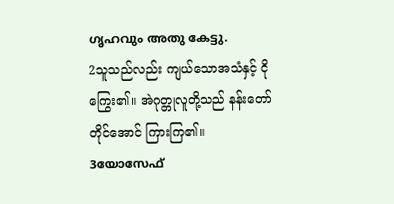ഗൃഹവും അതു കേട്ടു.
2သူသည်လည်း ကျယ်သောအသံနှင့် ငိုကြွေး၏။ အဲဂုတ္တုလူတို့သည် နန်းတော်တိုင်အောင် ကြားကြ၏။
3യോസേഫ്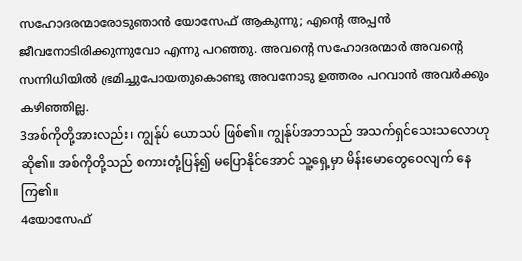സഹോദരന്മാരോടുഞാന്‍ യോസേഫ് ആകുന്നു; എന്റെ അപ്പന്‍ ജീവനോടിരിക്കുന്നുവോ എന്നു പറഞ്ഞു. അവന്റെ സഹോദരന്മാര്‍ അവന്റെ സന്നിധിയില്‍ ഭ്രമിച്ചുപോയതുകൊണ്ടു അവനോടു ഉത്തരം പറവാന്‍ അവര്‍ക്കും കഴിഞ്ഞില്ല.
3အစ်ကိုတို့အားလည်း၊ ကျွန်ုပ် ယောသပ် ဖြစ်၏။ ကျွန်ုပ်အဘသည် အသက်ရှင်သေးသလောဟု ဆို၏။ အစ်ကိုတို့သည် စကားတုံ့ပြန်၍ မပြောနိုင်အောင် သူ့ရှေ့မှာ မိန်းမောတွေဝေလျက် နေကြ၏။
4യോസേഫ്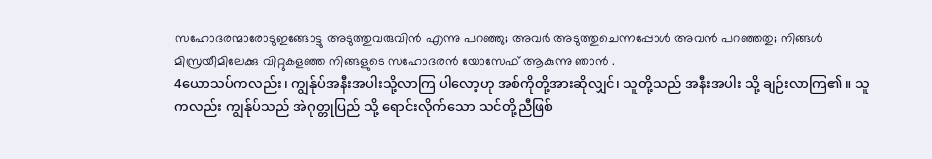സഹോദരന്മാരോടുഇങ്ങോട്ടു അടുത്തുവരുവിന്‍ എന്നു പറഞ്ഞു; അവര്‍ അടുത്തുചെന്നപ്പോള്‍ അവന്‍ പറഞ്ഞതു; നിങ്ങള്‍ മിസ്രയീമിലേക്കു വിറ്റുകളഞ്ഞ നിങ്ങളുടെ സഹോദരന്‍ യോസേഫ് ആകുന്നു ഞാന്‍ .
4ယောသပ်ကလည်း၊ ကျွန်ုပ်အနီးအပါးသို့လာကြ ပါလော့ဟု အစ်ကိုတို့အားဆိုလျှင်၊ သူတို့သည် အနီးအပါး သို့ ချဉ်းလာကြ၏။ သူကလည်း ကျွန်ုပ်သည် အဲဂုတ္တုပြည် သို့ ရောင်းလိုက်သော သင်တို့ညီဖြစ်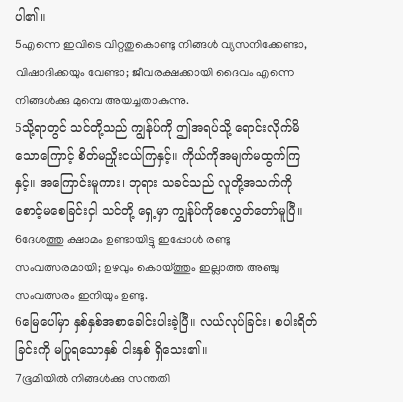ပါ၏။
5എന്നെ ഇവിടെ വിറ്റതുകൊണ്ടു നിങ്ങള്‍ വ്യസനിക്കേണ്ടാ, വിഷാദിക്കയും വേണ്ടാ; ജീവരക്ഷക്കായി ദൈവം എന്നെ നിങ്ങള്‍ക്കു മുമ്പെ അയച്ചതാകുന്നു.
5သို့ရာတွင် သင်တို့သည် ကျွန်ုပ်ကို ဤအရပ်သို့ ရောင်းလိုက်မိသောကြောင့် စိတ်မညှိုးငယ်ကြနှင့်။ ကိုယ်ကိုအမျက်မထွက်ကြနှင့်။ အကြောင်းမူကား၊ ဘုရား သခင်သည် လူတို့အသက်ကို စောင့်မစေခြင်းငှါ သင်တို့ ရှေ့မှာ ကျွန်ုပ်ကိုစေလွှတ်တော်မူပြီ။
6ദേശത്തു ക്ഷാമം ഉണ്ടായിട്ടു ഇപ്പോള്‍ രണ്ടു സംവത്സരമായി; ഉഴവും കൊയ്ത്തും ഇല്ലാത്ത അഞ്ചു സംവത്സരം ഇനിയും ഉണ്ടു.
6မြေပေါ်မှာ နှစ်နှစ်အစာခေါင်းပါးခဲ့ပြီ။ လယ်လုပ်ခြင်း၊ စပါးရိတ်ခြင်းကို မပြုရသောနှစ် ငါးနှစ် ရှိသေး၏။
7ഭൂമിയില്‍ നിങ്ങള്‍ക്കു സന്തതി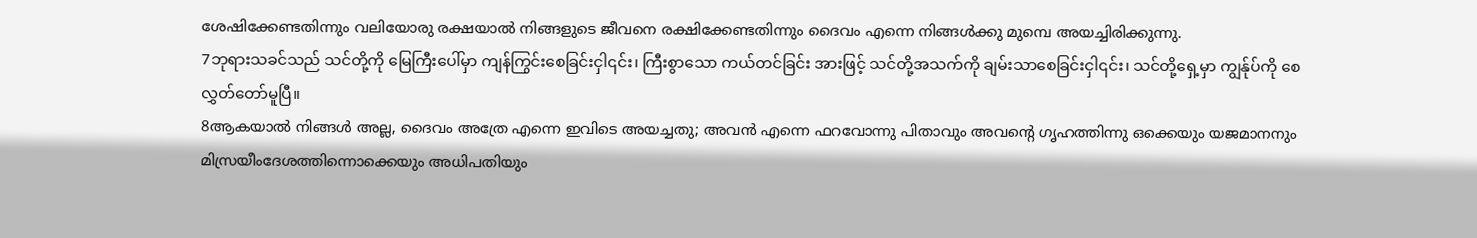ശേഷിക്കേണ്ടതിന്നും വലിയോരു രക്ഷയാല്‍ നിങ്ങളുടെ ജീവനെ രക്ഷിക്കേണ്ടതിന്നും ദൈവം എന്നെ നിങ്ങള്‍ക്കു മുമ്പെ അയച്ചിരിക്കുന്നു.
7ဘုရားသခင်သည် သင်တို့ကို မြေကြီးပေါ်မှာ ကျန်ကြွင်းစေခြင်းငှါ၎င်း၊ ကြီးစွာသော ကယ်တင်ခြင်း အားဖြင့် သင်တို့အသက်ကို ချမ်းသာစေခြင်းငှါ၎င်း၊ သင်တို့ရှေ့မှာ ကျွန်ုပ်ကို စေလွှတ်တော်မူပြီ။
8ആകയാല്‍ നിങ്ങള്‍ അല്ല, ദൈവം അത്രേ എന്നെ ഇവിടെ അയച്ചതു; അവന്‍ എന്നെ ഫറവോന്നു പിതാവും അവന്റെ ഗൃഹത്തിന്നു ഒക്കെയും യജമാനനും മിസ്രയീംദേശത്തിന്നൊക്കെയും അധിപതിയും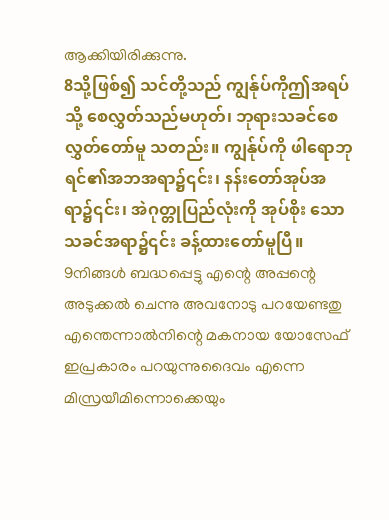ആക്കിയിരിക്കുന്നു.
8သို့ဖြစ်၍ သင်တို့သည် ကျွန်ုပ်ကိုဤအရပ်သို့ စေလွှတ်သည်မဟုတ်၊ ဘုရားသခင်စေလွှတ်တော်မူ သတည်း။ ကျွန်ုပ်ကို ဖါရောဘုရင်၏အဘအရာ၌၎င်း၊ နန်းတော်အုပ်အရာ၌၎င်း၊ အဲဂုတ္တုပြည်လုံးကို အုပ်စိုး သောသခင်အရာ၌၎င်း ခန့်ထားတော်မူပြီ။
9നിങ്ങള്‍ ബദ്ധപ്പെട്ടു എന്റെ അപ്പന്റെ അടുക്കല്‍ ചെന്നു അവനോടു പറയേണ്ടതു എന്തെന്നാല്‍നിന്റെ മകനായ യോസേഫ് ഇപ്രകാരം പറയുന്നുദൈവം എന്നെ മിസ്രയീമിന്നൊക്കെയും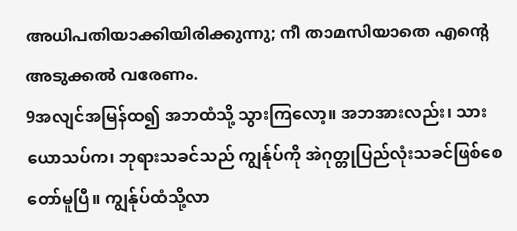അധിപതിയാക്കിയിരിക്കുന്നു; നീ താമസിയാതെ എന്റെ അടുക്കല്‍ വരേണം.
9အလျင်အမြန်ထ၍ အဘထံသို့ သွားကြလော့။ အဘအားလည်း၊ သားယောသပ်က၊ ဘုရားသခင်သည် ကျွန်ုပ်ကို အဲဂုတ္တုပြည်လုံးသခင်ဖြစ်စေတော်မူပြီ။ ကျွန်ုပ်ထံသို့လာ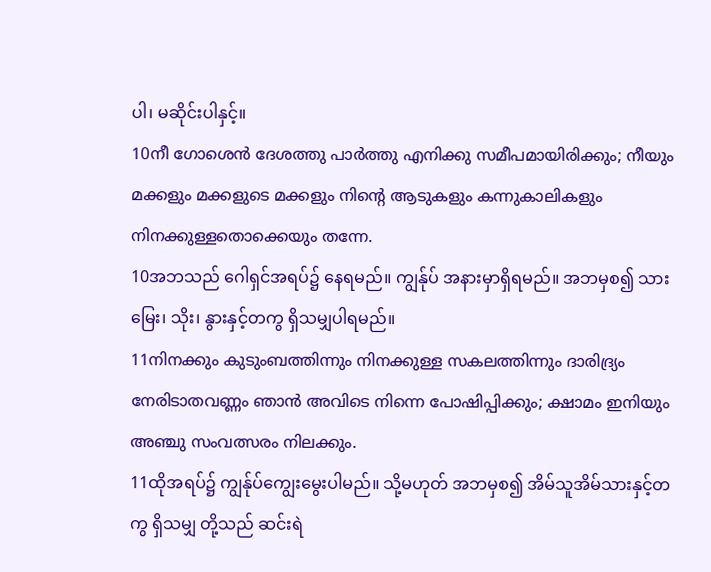ပါ၊ မဆိုင်းပါနှင့်။
10നീ ഗോശെന്‍ ദേശത്തു പാര്‍ത്തു എനിക്കു സമീപമായിരിക്കും; നീയും മക്കളും മക്കളുടെ മക്കളും നിന്റെ ആടുകളും കന്നുകാലികളും നിനക്കുള്ളതൊക്കെയും തന്നേ.
10အဘသည် ဂေါရှင်အရပ်၌ နေရမည်။ ကျွန်ုပ် အနားမှာရှိရမည်။ အဘမှစ၍ သားမြေး၊ သိုး၊ နွားနှင့်တကွ ရှိသမျှပါရမည်။
11നിനക്കും കുടുംബത്തിന്നും നിനക്കുള്ള സകലത്തിന്നും ദാരിദ്ര്യം നേരിടാതവണ്ണം ഞാന്‍ അവിടെ നിന്നെ പോഷിപ്പിക്കും; ക്ഷാമം ഇനിയും അഞ്ചു സംവത്സരം നിലക്കും.
11ထိုအရပ်၌ ကျွန်ုပ်ကျွေးမွေးပါမည်။ သို့မဟုတ် အဘမှစ၍ အိမ်သူအိမ်သားနှင့်တကွ ရှိသမျှ တို့သည် ဆင်းရဲ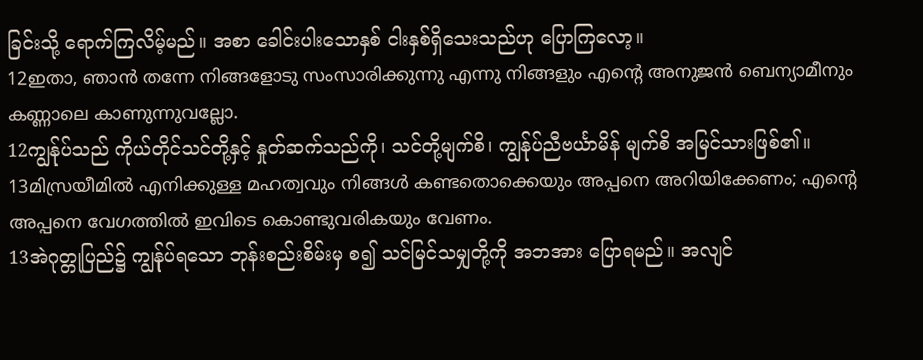ခြင်းသို့ ရောက်ကြလိမ့်မည်။ အစာ ခေါင်းပါးသောနှစ် ငါးနှစ်ရှိသေးသည်ဟု ပြောကြလော့။
12ഇതാ, ഞാന്‍ തന്നേ നിങ്ങളോടു സംസാരിക്കുന്നു എന്നു നിങ്ങളും എന്റെ അനുജന്‍ ബെന്യാമീനും കണ്ണാലെ കാണുന്നുവല്ലോ.
12ကျွန်ုပ်သည် ကိုယ်တိုင်သင်တို့နှင့် နှုတ်ဆက်သည်ကို၊ သင်တို့မျက်စိ၊ ကျွန်ုပ်ညီဗင်္ယာမိန် မျက်စိ အမြင်သားဖြစ်၏။
13മിസ്രയീമില്‍ എനിക്കുള്ള മഹത്വവും നിങ്ങള്‍ കണ്ടതൊക്കെയും അപ്പനെ അറിയിക്കേണം; എന്റെ അപ്പനെ വേഗത്തില്‍ ഇവിടെ കൊണ്ടുവരികയും വേണം.
13အဲဂုတ္တုပြည်၌ ကျွန်ုပ်ရသော ဘုန်းစည်းစိမ်းမှ စ၍ သင်မြင်သမျှတို့ကို အဘအား ပြောရမည်။ အလျင်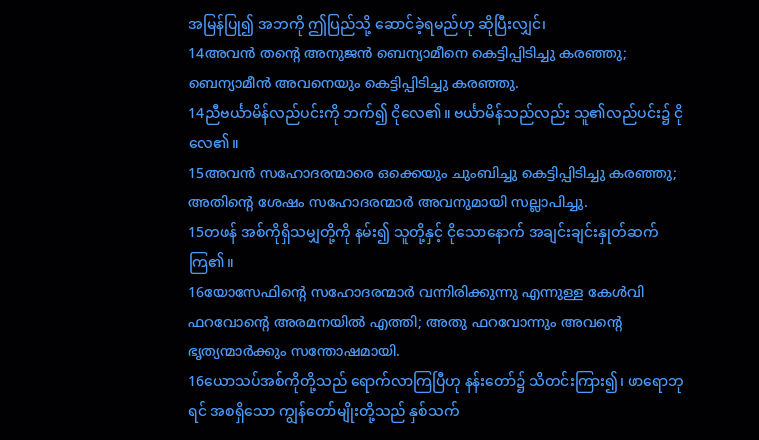အမြန်ပြု၍ အဘကို ဤပြည်သို့ ဆောင်ခဲ့ရမည်ဟု ဆိုပြီးလျှင်၊
14അവന്‍ തന്റെ അനുജന്‍ ബെന്യാമീനെ കെട്ടിപ്പിടിച്ചു കരഞ്ഞു; ബെന്യാമീന്‍ അവനെയും കെട്ടിപ്പിടിച്ചു കരഞ്ഞു.
14ညီဗင်္ယာမိန်လည်ပင်းကို ဘက်၍ ငိုလေ၏။ ဗင်္ယာမိန်သည်လည်း သူ၏လည်ပင်း၌ ငိုလေ၏။
15അവന്‍ സഹോദരന്മാരെ ഒക്കെയും ചുംബിച്ചു കെട്ടിപ്പിടിച്ചു കരഞ്ഞു; അതിന്റെ ശേഷം സഹോദരന്മാര്‍ അവനുമായി സല്ലാപിച്ചു.
15တဖန် အစ်ကိုရှိသမျှတို့ကို နမ်း၍ သူတို့နှင့် ငိုသောနောက် အချင်းချင်းနှုတ်ဆက်ကြ၏။
16യോസേഫിന്റെ സഹോദരന്മാര്‍ വന്നിരിക്കുന്നു എന്നുള്ള കേള്‍വി ഫറവോന്റെ അരമനയില്‍ എത്തി; അതു ഫറവോന്നും അവന്റെ ഭൃത്യന്മാര്‍ക്കും സന്തോഷമായി.
16ယောသပ်အစ်ကိုတို့သည် ရောက်လာကြပြီဟု နန်းတော်၌ သိတင်းကြား၍၊ ဖာရောဘုရင် အစရှိသော ကျွန်တော်မျိုးတို့သည် နှစ်သက်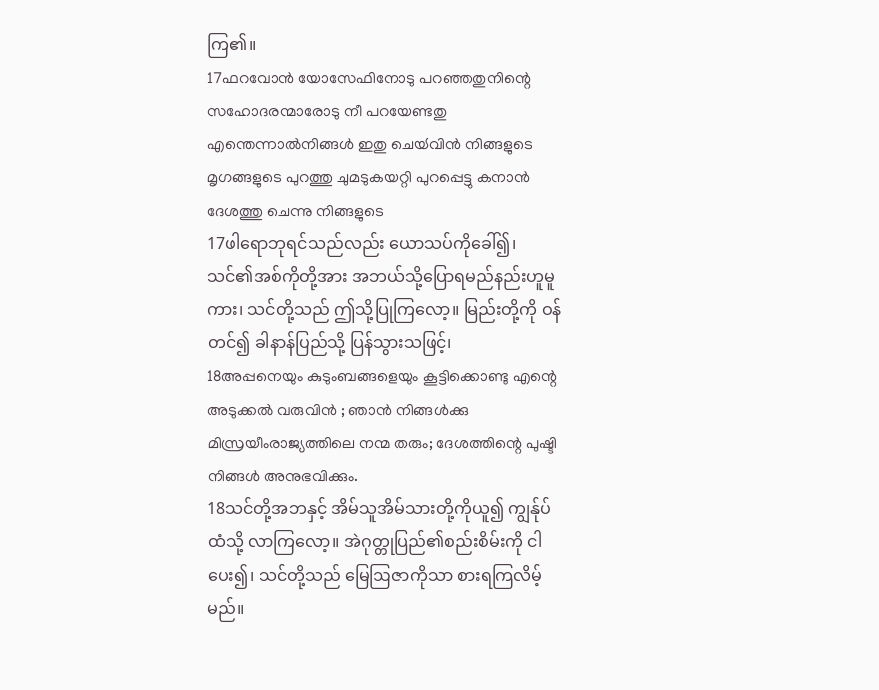ကြ၏။
17ഫറവോന്‍ യോസേഫിനോടു പറഞ്ഞതുനിന്റെ സഹോദരന്മാരോടു നീ പറയേണ്ടതു എന്തെന്നാല്‍നിങ്ങള്‍ ഇതു ചെയ്‍വിന്‍ നിങ്ങളുടെ മൃഗങ്ങളുടെ പുറത്തു ചുമടുകയറ്റി പുറപ്പെട്ടു കനാന്‍ ദേശത്തു ചെന്നു നിങ്ങളുടെ
17ဖါရောဘုရင်သည်လည်း ယောသပ်ကိုခေါ်၍၊ သင်၏အစ်ကိုတို့အား အဘယ်သို့ပြောရမည်နည်းဟူမူ ကား၊ သင်တို့သည် ဤသို့ပြုကြလော့။ မြည်းတို့ကို ဝန်တင်၍ ခါနာန်ပြည်သို့ ပြန်သွားသဖြင့်၊
18അപ്പനെയും കുടുംബങ്ങളെയും കൂട്ടിക്കൊണ്ടു എന്റെ അടുക്കല്‍ വരുവിന്‍ ; ഞാന്‍ നിങ്ങള്‍ക്കു മിസ്രയീംരാജ്യത്തിലെ നന്മ തരും; ദേശത്തിന്റെ പുഷ്ടി നിങ്ങള്‍ അനുഭവിക്കും.
18သင်တို့အဘနှင့် အိမ်သူအိမ်သားတို့ကိုယူ၍ ကျွန်ုပ်ထံသို့ လာကြလော့။ အဲဂုတ္တုပြည်၏စည်းစိမ်းကို ငါပေး၍၊ သင်တို့သည် မြေဩဇာကိုသာ စားရကြလိမ့် မည်။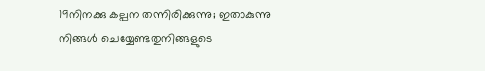19നിനക്കു കല്പന തന്നിരിക്കുന്നു; ഇതാകുന്നു നിങ്ങള്‍ ചെയ്യേണ്ടതുനിങ്ങളുടെ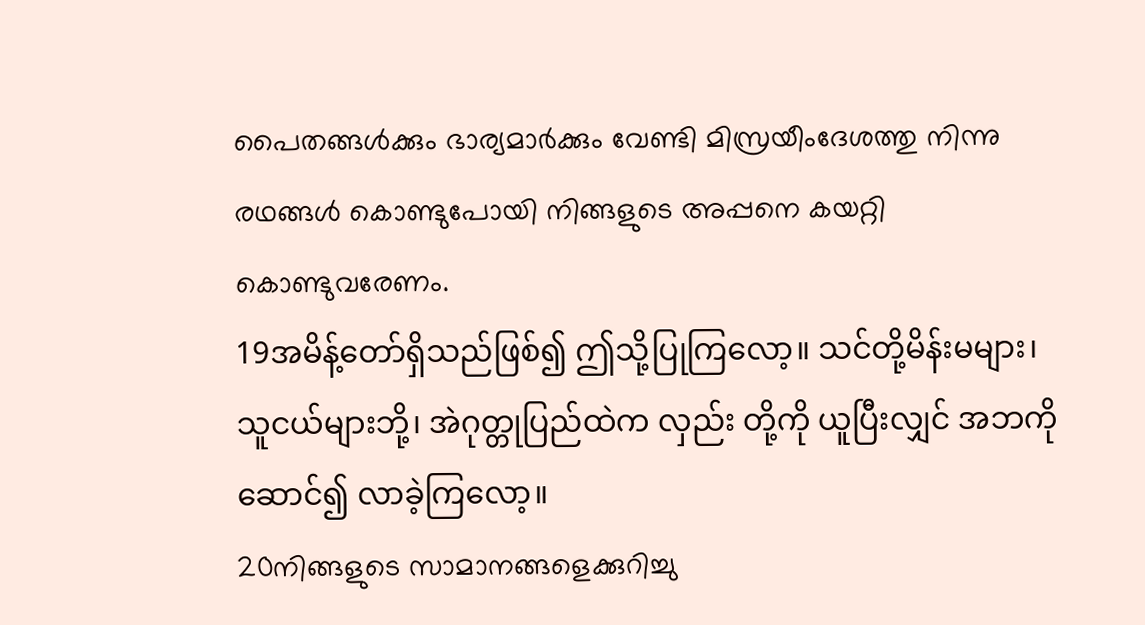പൈതങ്ങള്‍ക്കും ഭാര്യമാര്‍ക്കും വേണ്ടി മിസ്രയീംദേശത്തു നിന്നു രഥങ്ങള്‍ കൊണ്ടുപോയി നിങ്ങളുടെ അപ്പനെ കയറ്റി കൊണ്ടുവരേണം.
19အမိန့်တော်ရှိသည်ဖြစ်၍ ဤသို့ပြုကြလော့။ သင်တို့မိန်းမများ၊ သူငယ်များဘို့၊ အဲဂုတ္တုပြည်ထဲက လှည်း တို့ကို ယူပြီးလျှင် အဘကိုဆောင်၍ လာခဲ့ကြလော့။
20നിങ്ങളുടെ സാമാനങ്ങളെക്കുറിച്ചു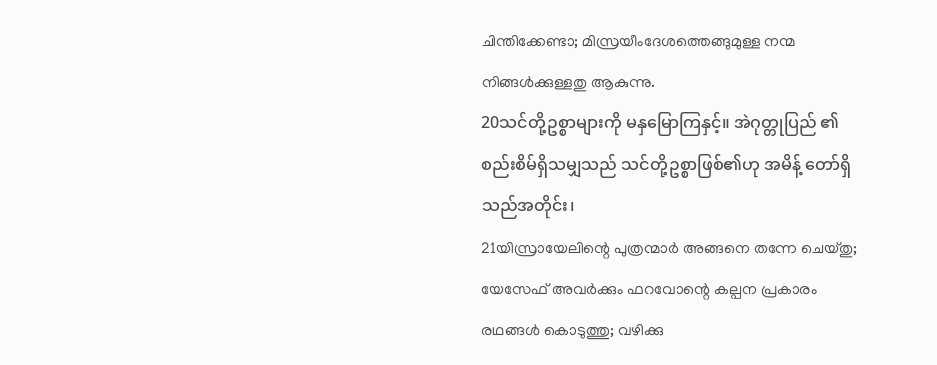ചിന്തിക്കേണ്ടാ; മിസ്രയീംദേശത്തെങ്ങുമുള്ള നന്മ നിങ്ങള്‍ക്കുള്ളതു ആകുന്നു.
20သင်တို့ဥစ္စာများကို မနှမြောကြနှင့်။ အဲဂုတ္တုပြည် ၏ စည်းစိမ်ရှိသမျှသည် သင်တို့ဥစ္စာဖြစ်၏ဟု အမိန့် တော်ရှိသည်အတိုင်း၊
21യിസ്രായേലിന്റെ പുത്രന്മാര്‍ അങ്ങനെ തന്നേ ചെയ്തു; യേസേഫ് അവര്‍ക്കും ഫറവോന്റെ കല്പന പ്രകാരം രഥങ്ങള്‍ കൊടുത്തു; വഴിക്കു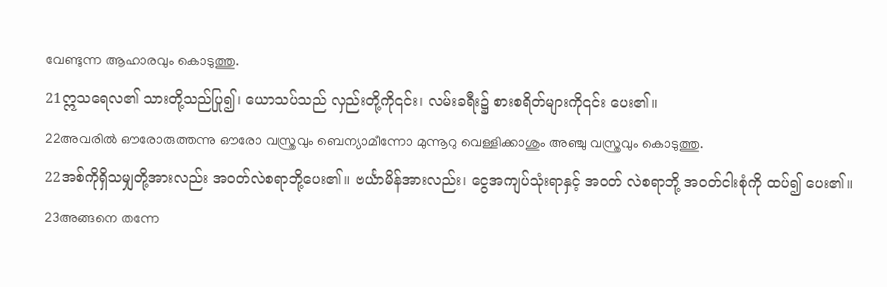വേണ്ടുന്ന ആഹാരവും കൊടുത്തു.
21ဣသရေလ၏ သားတို့သည်ပြု၍၊ ယောသပ်သည် လှည်းတို့ကို၎င်း၊ လမ်းခရီး၌ စားစရိတ်များကို၎င်း ပေး၏။
22അവരില്‍ ഔരോരുത്തന്നു ഔരോ വസ്ത്രവും ബെന്യാമീന്നോ മുന്നൂറു വെള്ളിക്കാശും അഞ്ചു വസ്ത്രവും കൊടുത്തു.
22အစ်ကိုရှိသမျှတို့အားလည်း အဝတ်လဲစရာဘို့ပေး၏။ ဗင်္ယာမိန်အားလည်း၊ ငွေအကျပ်သုံးရာနှင့် အဝတ် လဲစရာဘို့ အဝတ်ငါးစုံကို ထပ်၍ ပေး၏။
23അങ്ങനെ തന്നേ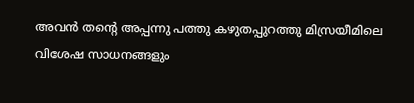അവന്‍ തന്റെ അപ്പന്നു പത്തു കഴുതപ്പുറത്തു മിസ്രയീമിലെ വിശേഷ സാധനങ്ങളും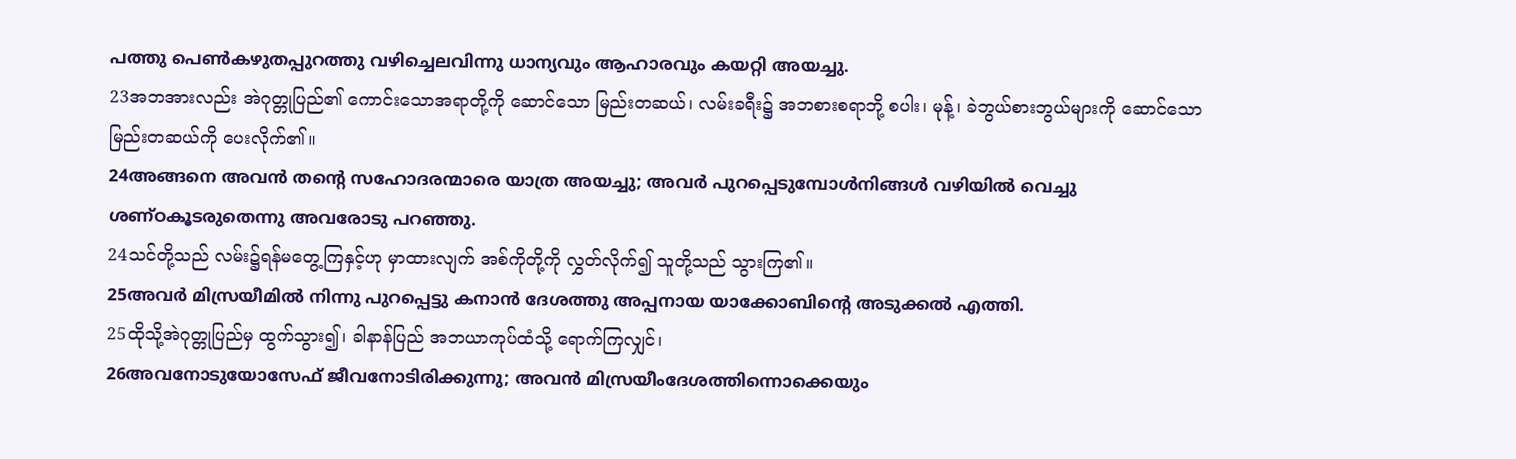പത്തു പെണ്‍കഴുതപ്പുറത്തു വഴിച്ചെലവിന്നു ധാന്യവും ആഹാരവും കയറ്റി അയച്ചു.
23အဘအားလည်း အဲဂုတ္တုပြည်၏ ကောင်းသောအရာတို့ကို ဆောင်သော မြည်းတဆယ်၊ လမ်းခရီး၌ အဘစားစရာဘို့ စပါး၊ မုန့်၊ ခဲဘွယ်စားဘွယ်များကို ဆောင်သောမြည်းတဆယ်ကို ပေးလိုက်၏။
24അങ്ങനെ അവന്‍ തന്റെ സഹോദരന്മാരെ യാത്ര അയച്ചു; അവര്‍ പുറപ്പെടുമ്പോള്‍നിങ്ങള്‍ വഴിയില്‍ വെച്ചു ശണ്ഠകൂടരുതെന്നു അവരോടു പറഞ്ഞു.
24သင်တို့သည် လမ်း၌ရန်မတွေ့ကြနှင့်ဟု မှာထားလျက် အစ်ကိုတို့ကို လွှတ်လိုက်၍ သူတို့သည် သွားကြ၏။
25അവര്‍ മിസ്രയീമില്‍ നിന്നു പുറപ്പെട്ടു കനാന്‍ ദേശത്തു അപ്പനായ യാക്കോബിന്റെ അടുക്കല്‍ എത്തി.
25ထိုသို့အဲဂုတ္တုပြည်မှ ထွက်သွား၍၊ ခါနာန်ပြည် အဘယာကုပ်ထံသို့ ရောက်ကြလျှင်၊
26അവനോടുയോസേഫ് ജീവനോടിരിക്കുന്നു; അവന്‍ മിസ്രയീംദേശത്തിന്നൊക്കെയും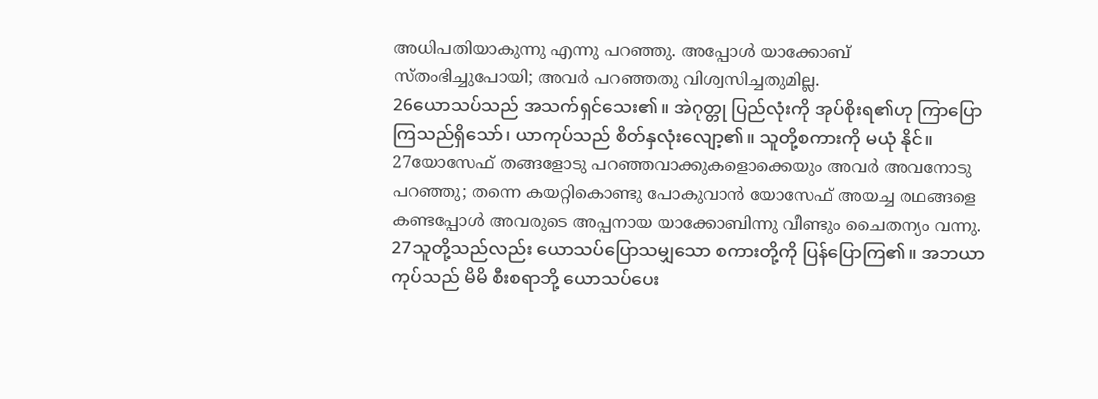അധിപതിയാകുന്നു എന്നു പറഞ്ഞു. അപ്പോള്‍ യാക്കോബ് സ്തംഭിച്ചുപോയി; അവര്‍ പറഞ്ഞതു വിശ്വസിച്ചതുമില്ല.
26ယောသပ်သည် အသက်ရှင်သေး၏။ အဲဂုတ္တု ပြည်လုံးကို အုပ်စိုးရ၏ဟု ကြာပြောကြသည်ရှိသော်၊ ယာကုပ်သည် စိတ်နှလုံးလျော့၏။ သူတို့စကားကို မယုံ နိုင်။
27യോസേഫ് തങ്ങളോടു പറഞ്ഞവാക്കുകളൊക്കെയും അവര്‍ അവനോടു പറഞ്ഞു; തന്നെ കയറ്റികൊണ്ടു പോകുവാന്‍ യോസേഫ് അയച്ച രഥങ്ങളെ കണ്ടപ്പോള്‍ അവരുടെ അപ്പനായ യാക്കോബിന്നു വീണ്ടും ചൈതന്യം വന്നു.
27သူတို့သည်လည်း ယောသပ်ပြောသမျှသော စကားတို့ကို ပြန်ပြောကြ၏။ အဘယာကုပ်သည် မိမိ စီးစရာဘို့ ယောသပ်ပေး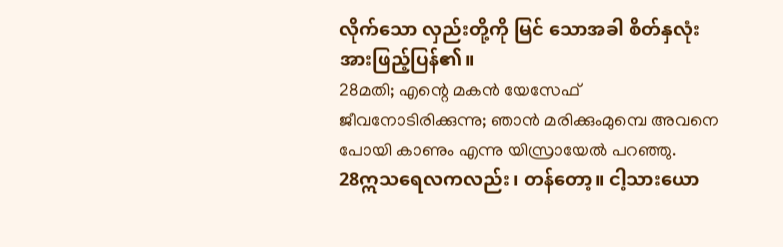လိုက်သော လှည်းတို့ကို မြင် သောအခါ စိတ်နှလုံးအားဖြည့်ပြန်၏။
28മതി; എന്റെ മകന്‍ യേസേഫ് ജീവനോടിരിക്കുന്നു; ഞാന്‍ മരിക്കുംമുമ്പെ അവനെ പോയി കാണും എന്നു യിസ്രായേല്‍ പറഞ്ഞു.
28ဣသရေလကလည်း၊ တန်တော့။ ငါ့သားယော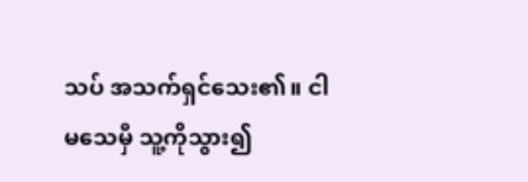သပ် အသက်ရှင်သေး၏။ ငါမသေမှီ သူ့ကိုသွား၍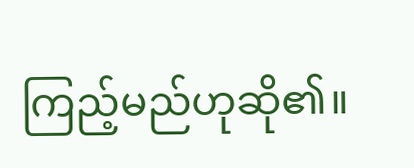ကြည့်မည်ဟုဆို၏။